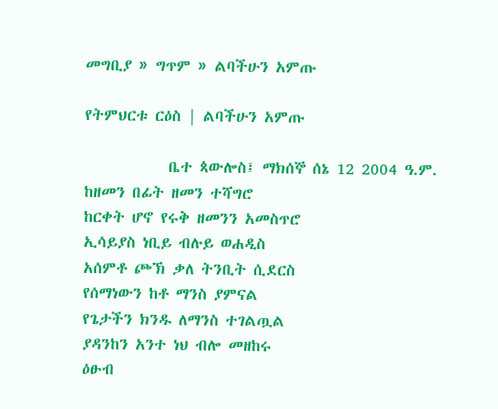መግቢያ » ግጥም » ልባችሁን አምጡ

የትምህርቱ ርዕስ | ልባችሁን አምጡ

            ቤተ ጳውሎስ፤ ማክሰኞ ሰኔ 12 2004 ዓ.ም.
ከዘመን በፊት ዘመን ተሻግሮ
ከርቀት ሆኖ የሩቅ ዘመንን አመስጥሮ
ኢሳይያስ ነቢይ ብሉይ ወሐዲስ
አሰምቶ ጮኽ ቃለ ትንቢት ሲደርስ
የሰማነውን ከቶ ማንስ ያምናል
የጌታችን ክንዱ ለማንስ ተገልጧል
ያዳንከን አንተ ነህ ብሎ መዘከሩ
ዕፁብ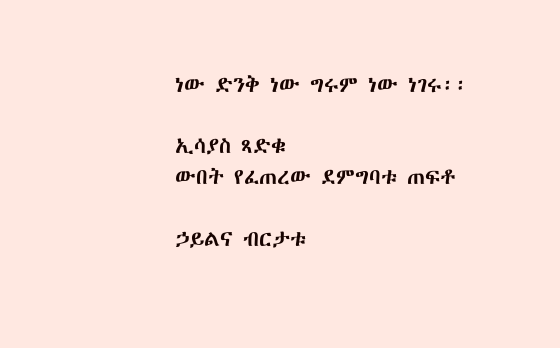ነው ድንቅ ነው ግሩም ነው ነገሩ፡፡

ኢሳያስ ጻድቁ
ውበት የፈጠረው ደምግባቱ ጠፍቶ

ኃይልና ብርታቱ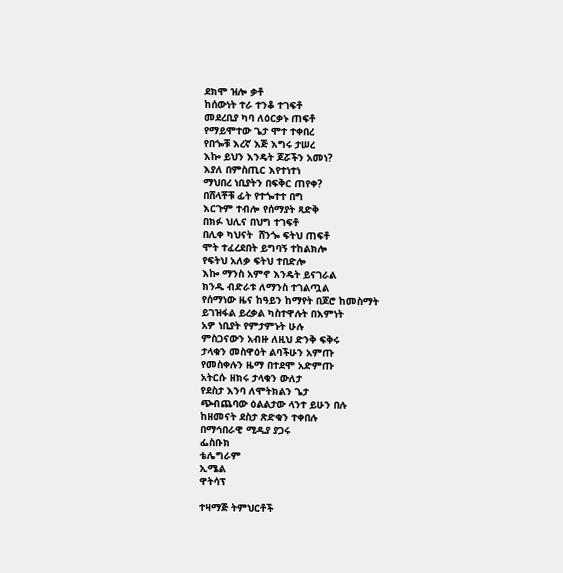ደክሞ ዝሎ ቃቶ
ከሰውነት ተራ ተንቆ ተገፍቶ
መደረቢያ ካባ ለዕርቃኑ ጠፍቶ
የማይሞተው ጌታ ሞተ ተቀበረ
የበጐቹ እረኛ እጅ እግሩ ታሠረ
እኰ ይህን እንዴት ጆሯችን አመነ?
እያለ በምስጢር እየተነተነ
ማህበረ ነቢያትን በፍቅር ጠየቀ?
በሸላቾቹ ፊት የተጐተተ በግ
እርጉም ተብሎ የሰማያት ጻድቅ
በክፉ ህሊና በህግ ተገፍቶ
በሊቀ ካህናት  ሸንጐ ፍትህ ጠፍቶ
ሞት ተፈረደበት ይግባኝ ተከልክሎ
የፍትህ አለቃ ፍትህ ተበድሎ
እኰ ማንስ አምኖ እንዴት ይናገራል
ክንዱ ብድራቱ ለማንስ ተገልጧል
የሰማነው ዜና ከዓይን ከማየት በጆሮ ከመስማት
ይገዝፋል ይረቃል ካስተዋሉት በእምነት
አዎ ነቢያት የምታምኑት ሁሉ
ምስጋናውን አብዙ ለዚህ ድንቅ ፍቅሩ
ታላቁን መስዋዕት ልባችሁን አምጡ
የመስቀሉን ዜማ በተደሞ አድምጡ
አትርሱ ዘክሩ ታላቁን ውለታ
የደስታ እንባ ለሞትክልን ጌታ
ጭብጨባው ዕልልታው ላንተ ይሁን በሉ
ከዘመናት ደስታ ጽድቁን ተቀበሉ
በማኅበራዊ ሚዲያ ያጋሩ
ፌስቡክ
ቴሌግራም
ኢሜል
ዋትሳፕ

ተዛማጅ ትምህርቶች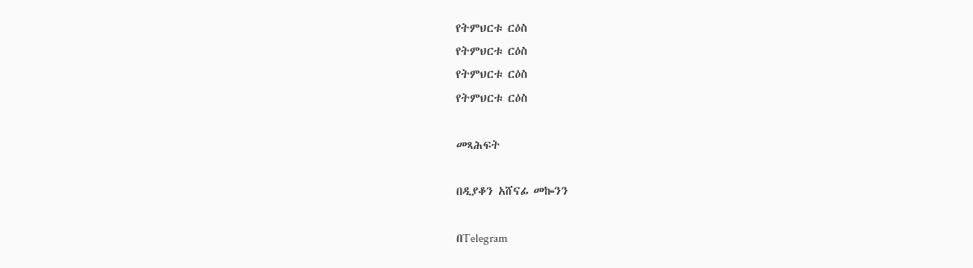የትምህርቱ ርዕስ
የትምህርቱ ርዕስ
የትምህርቱ ርዕስ
የትምህርቱ ርዕስ

መጻሕፍት

በዲያቆን አሸናፊ መኰንን

በTelegram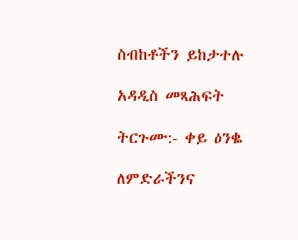ስብከቶችን ይከታተሉ

አዳዲስ መጻሕፍት

ትርጉሙ:- ቀይ ዕንቈ

ለምድራችንና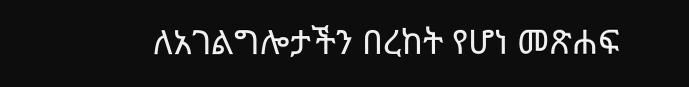ለአገልግሎታችን በረከት የሆነ መጽሐፍ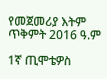የመጀመሪያ እትም ጥቅምት 2016 ዓ.ም

1ኛ ጢሞቴዎስ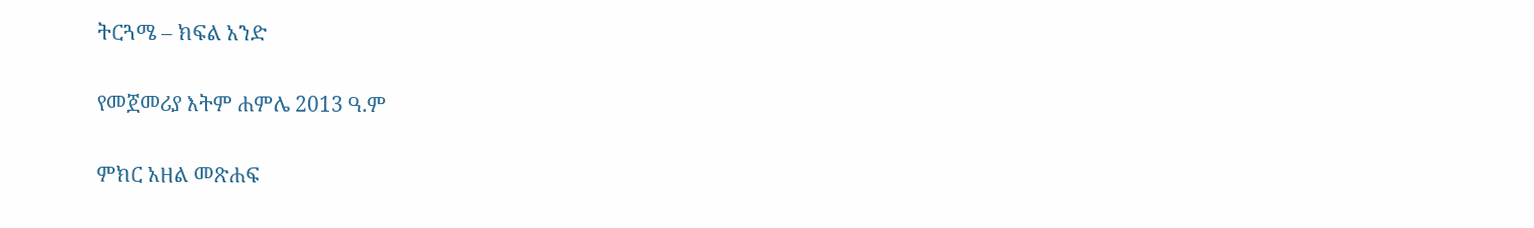ትርጓሜ – ክፍል አንድ

የመጀመሪያ እትም ሐምሌ 2013 ዓ.ም

ምክር አዘል መጽሐፍ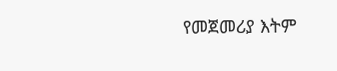የመጀመሪያ እትም